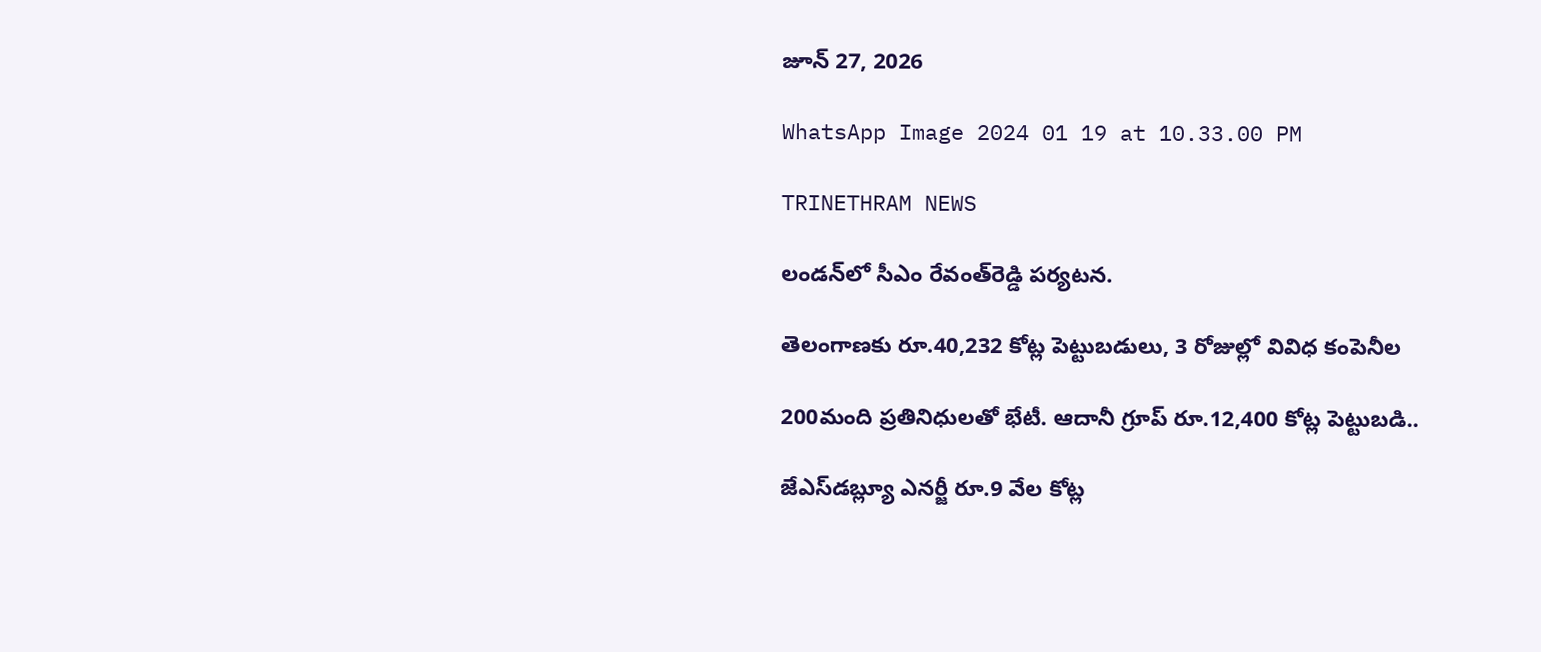జూన్ 27, 2026

WhatsApp Image 2024 01 19 at 10.33.00 PM

TRINETHRAM NEWS

లండన్‌లో సీఎం రేవంత్‌రెడ్డి పర్యటన.

తెలంగాణకు రూ.40,232 కోట్ల పెట్టుబడులు, 3 రోజుల్లో వివిధ కంపెనీల

200మంది ప్రతినిధులతో భేటీ. ఆదానీ గ్రూప్‌ రూ.12,400 కోట్ల పెట్టుబడి..

జేఎస్‌డబ్ల్యూ ఎనర్జీ రూ.9 వేల కోట్ల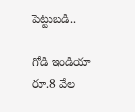పెట్టుబడి..

గోడి ఇండియా రూ.8 వేల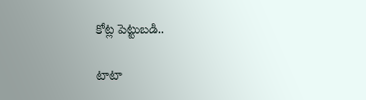కోట్ల పెట్టుబడి..

టాటా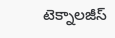టెక్నాలజీస్‌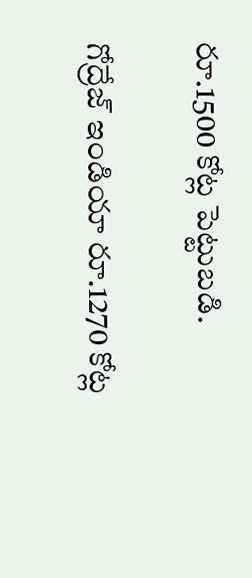రూ.1500 కోట్ల పెట్టుబడి.

గోద్రేజ్‌ ఇండియా రూ.1270 కోట్ల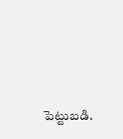పెట్టుబడి.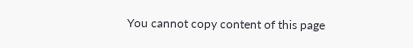You cannot copy content of this page